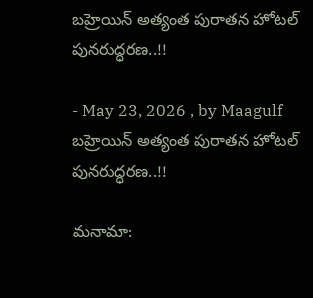బహ్రెయిన్ అత్యంత పురాతన హోటల్ పునరుద్ధరణ..!!

- May 23, 2026 , by Maagulf
బహ్రెయిన్ అత్యంత పురాతన హోటల్ పునరుద్ధరణ..!!

మనామా: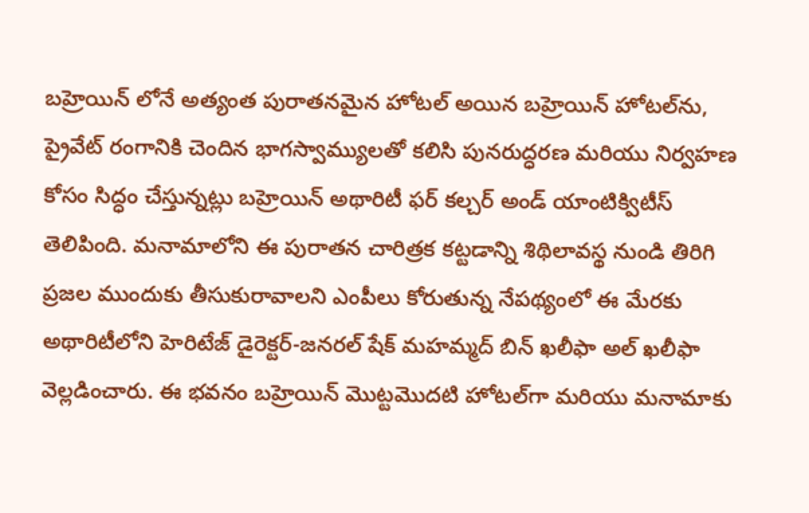బహ్రెయిన్ లోనే అత్యంత పురాతనమైన హోటల్ అయిన బహ్రెయిన్ హోటల్‌ను, ప్రైవేట్ రంగానికి చెందిన భాగస్వామ్యులతో కలిసి పునరుద్ధరణ మరియు నిర్వహణ కోసం సిద్ధం చేస్తున్నట్లు బహ్రెయిన్ అథారిటీ ఫర్ కల్చర్ అండ్ యాంటిక్విటీస్ తెలిపింది. మనామాలోని ఈ పురాతన చారిత్రక కట్టడాన్ని శిథిలావస్థ నుండి తిరిగి ప్రజల ముందుకు తీసుకురావాలని ఎంపీలు కోరుతున్న నేపథ్యంలో ఈ మేరకు అథారిటీలోని హెరిటేజ్ డైరెక్టర్-జనరల్ షేక్ మహమ్మద్ బిన్ ఖలీఫా అల్ ఖలీఫా వెల్లడించారు. ఈ భవనం బహ్రెయిన్ మొట్టమొదటి హోటల్‌గా మరియు మనామాకు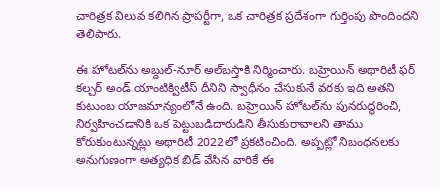చారిత్రక విలువ కలిగిన ప్రాపర్టీగా, ఒక చారిత్రక ప్రదేశంగా గుర్తింపు పొందిందని తెలిపారు.

ఈ హోటల్‌ను అబ్దుల్-నూర్ అల్‌బస్తాకి నిర్మించారు. బహ్రెయిన్ అథారిటీ ఫర్ కల్చర్ అండ్ యాంటిక్విటీస్ దీనిని స్వాధీనం చేసుకునే వరకు ఇది అతని కుటుంబ యాజమాన్యంలోనే ఉంది. బహ్రెయిన్ హోటల్‌ను పునరుద్ధరించి, నిర్వహించడానికి ఒక పెట్టుబడిదారుడిని తీసుకురావాలని తాము కోరుకుంటున్నట్లు అథారిటీ 2022లో ప్రకటించింది. అప్పట్లో నిబంధనలకు అనుగుణంగా అత్యధిక బిడ్ వేసిన వారికే ఈ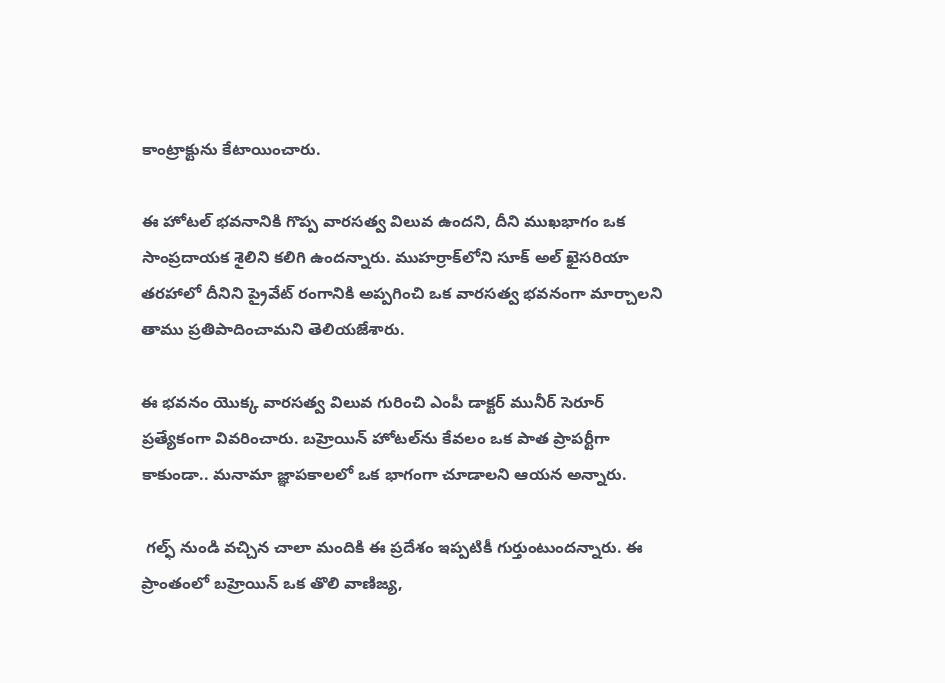కాంట్రాక్టును కేటాయించారు.

ఈ హోటల్ భవనానికి గొప్ప వారసత్వ విలువ ఉందని, దీని ముఖభాగం ఒక సాంప్రదాయక శైలిని కలిగి ఉందన్నారు. ముహర్రాక్‌లోని సూక్ అల్ ఖైసరియా తరహాలో దీనిని ప్రైవేట్ రంగానికి అప్పగించి ఒక వారసత్వ భవనంగా మార్చాలని తాము ప్రతిపాదించామని తెలియజేశారు.

ఈ భవనం యొక్క వారసత్వ విలువ గురించి ఎంపీ డాక్టర్ మునీర్ సెరూర్ ప్రత్యేకంగా వివరించారు. బహ్రెయిన్ హోటల్‌ను కేవలం ఒక పాత ప్రాపర్టీగా కాకుండా.. మనామా జ్ఞాపకాలలో ఒక భాగంగా చూడాలని ఆయన అన్నారు.

 గల్ఫ్ నుండి వచ్చిన చాలా మందికి ఈ ప్రదేశం ఇప్పటికీ గుర్తుంటుందన్నారు. ఈ ప్రాంతంలో బహ్రెయిన్ ఒక తొలి వాణిజ్య,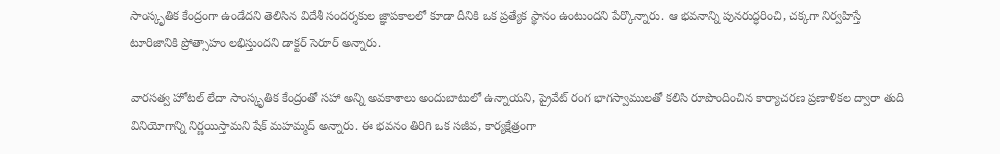సాంస్కృతిక కేంద్రంగా ఉండేదని తెలిసిన విదేశీ సందర్శకుల జ్ఞాపకాలలో కూడా దీనికి ఒక ప్రత్యేక స్థానం ఉంటుందని పేర్కొన్నారు. ఆ భవనాన్ని పునరుద్ధరించి, చక్కగా నిర్వహిస్తే టూరిజానికి ప్రోత్సాహం లభిస్తుందని డాక్టర్ సెరూర్ అన్నారు.

వారసత్వ హోటల్ లేదా సాంస్కృతిక కేంద్రంతో సహా అన్ని అవకాశాలు అందుబాటులో ఉన్నాయని, ప్రైవేట్ రంగ భాగస్వాములతో కలిసి రూపొందించిన కార్యాచరణ ప్రణాళికల ద్వారా తుది వినియోగాన్ని నిర్ణయిస్తామని షేక్ మహమ్మద్ అన్నారు. ఈ భవనం తిరిగి ఒక సజీవ, కార్యక్షేత్రంగా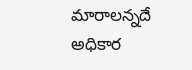మారాలన్నదే అధికార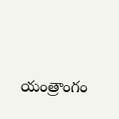యంత్రాంగం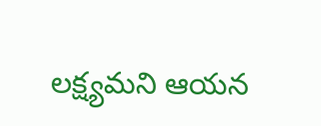లక్ష్యమని ఆయన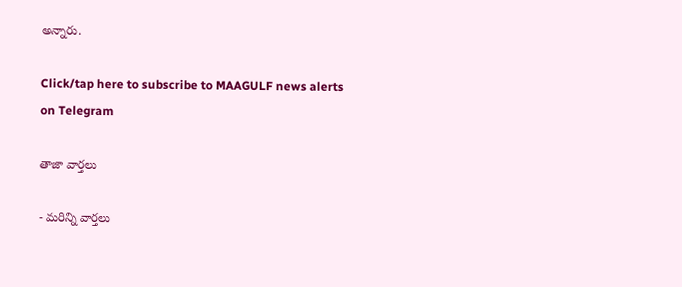అన్నారు.

Click/tap here to subscribe to MAAGULF news alerts on Telegram

తాజా వార్తలు

- మరిన్ని వార్తలు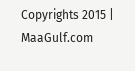Copyrights 2015 | MaaGulf.com